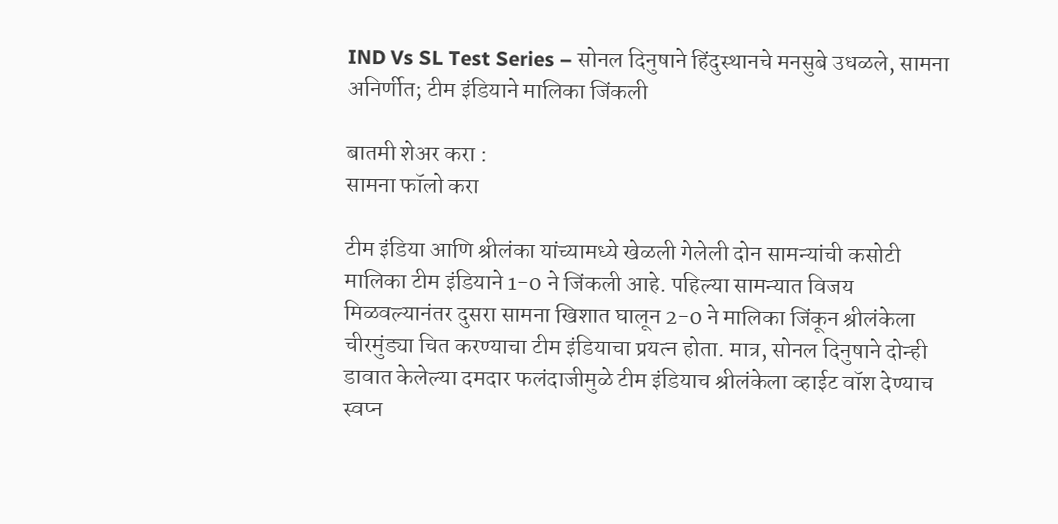IND Vs SL Test Series – सोनल दिनुषाने हिंदुस्थानचे मनसुबे उधळले, सामना अनिर्णीत; टीम इंडियाने मालिका जिंकली

बातमी शेअर करा :
सामना फॉलो करा

टीम इंडिया आणि श्रीलंका यांच्यामध्ये खेळली गेलेली दोन सामन्यांची कसोटी मालिका टीम इंडियाने 1-0 ने जिंकली आहे. पहिल्या सामन्यात विजय मिळवल्यानंतर दुसरा सामना खिशात घालून 2-0 ने मालिका जिंकून श्रीलंकेला चीरमुंड्या चित करण्याचा टीम इंडियाचा प्रयत्न होता. मात्र, सोनल दिनुषाने दोन्ही डावात केलेल्या दमदार फलंदाजीमुळे टीम इंडियाच श्रीलंकेला व्हाईट वॉश देण्याच स्वप्न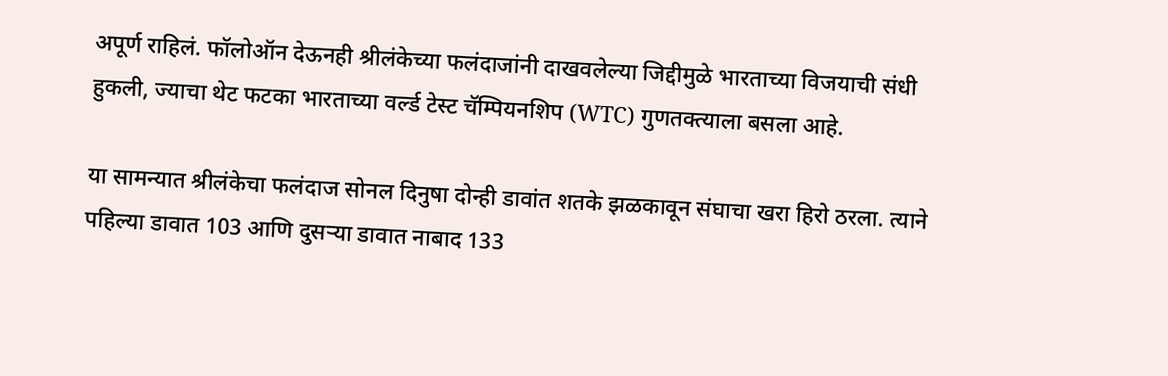अपूर्ण राहिलं. फॉलोऑन देऊनही श्रीलंकेच्या फलंदाजांनी दाखवलेल्या जिद्दीमुळे भारताच्या विजयाची संधी हुकली, ज्याचा थेट फटका भारताच्या वर्ल्ड टेस्ट चॅम्पियनशिप (WTC) गुणतक्त्याला बसला आहे.

या सामन्यात श्रीलंकेचा फलंदाज सोनल दिनुषा दोन्ही डावांत शतके झळकावून संघाचा खरा हिरो ठरला. त्याने पहिल्या डावात 103 आणि दुसऱ्या डावात नाबाद 133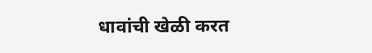धावांची खेळी करत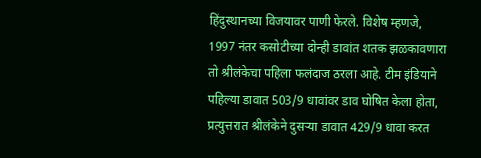हिंदुस्थानच्या विजयावर पाणी फेरले. विशेष म्हणजे, 1997 नंतर कसोटीच्या दोन्ही डावांत शतक झळकावणारा तो श्रीलंकेचा पहिला फलंदाज ठरला आहे. टीम इंडियाने पहिल्या डावात 503/9 धावांवर डाव घोषित केला होता, प्रत्युत्तरात श्रीलंकेने दुसऱ्या डावात 429/9 धावा करत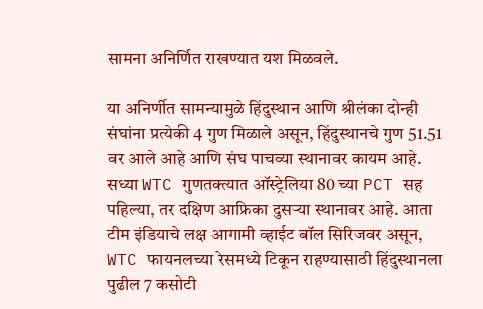सामना अनिर्णित राखण्यात यश मिळवले.

या अनिर्णीत सामन्यामुळे हिंदुस्थान आणि श्रीलंका दोन्ही संघांना प्रत्येकी 4 गुण मिळाले असून, हिंदुस्थानचे गुण 51.51 वर आले आहे आणि संघ पाचव्या स्थानावर कायम आहे. सध्या WTC गुणतक्त्यात ऑस्ट्रेलिया 80 च्या PCT सह पहिल्या, तर दक्षिण आफ्रिका दुसऱ्या स्थानावर आहे. आता टीम इंडियाचे लक्ष आगामी व्हाईट बॉल सिरिजवर असून, WTC फायनलच्या रेसमध्ये टिकून राहण्यासाठी हिंदुस्थानला पुढील 7 कसोटी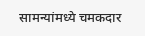सामन्यांमध्ये चमकदार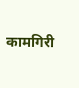कामगिरी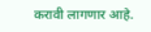करावी लागणार आहे.